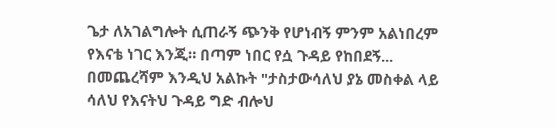ጌታ ለአገልግሎት ሲጠራኝ ጭንቅ የሆነብኝ ምንም አልነበረም የእናቴ ነገር እንጂ። በጣም ነበር የሷ ጉዳይ የከበደኝ... በመጨረሻም እንዲህ አልኩት "ታስታውሳለህ ያኔ መስቀል ላይ ሳለህ የእናትህ ጉዳይ ግድ ብሎህ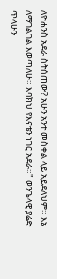ለዮሐንስ አደራ ስትሰጠው? አሁን አንተ መስቀል ላይ አይደለህም። እኔ ለማገልገል እወጣለሁ። እባክህ የእናቴን ነገር አደራ።" ወንጌላዊ ያሬድ ጥላሁን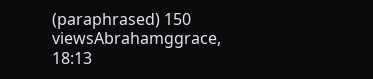(paraphrased) 150 viewsAbrahamggrace, 18:13